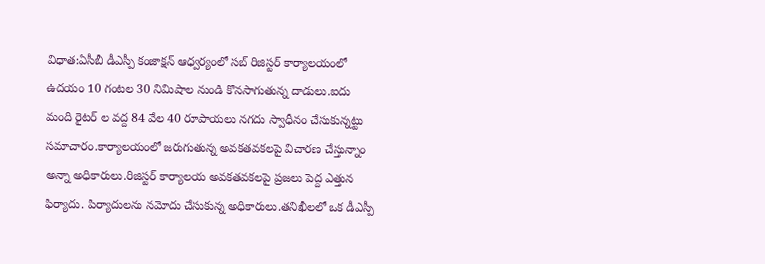విధాత:ఏసీబీ డీఎస్పీ కంజాక్షన్ ఆధ్వర్యంలో సబ్ రిజిస్టర్ కార్యాలయంలో ఉదయం 10 గంటల 30 నిమిషాల నుండి కొనసాగుతున్న దాడులు.ఐదు మంది రైటర్ ల వద్ద 84 వేల 40 రూపాయలు నగదు స్వాధీనం చేసుకున్నట్టు సమాచారం.కార్యాలయంలో జరుగుతున్న అవకతవకలపై విచారణ చేస్తున్నాం అన్నా అధికారులు.రిజిస్టర్ కార్యాలయ అవకతవకలపై ప్రజలు పెద్ద ఎత్తున ఫిర్యాదు. పిర్యాదులను నమోదు చేసుకున్న అధికారులు.తనిఖీలలో ఒక డీఎస్పీ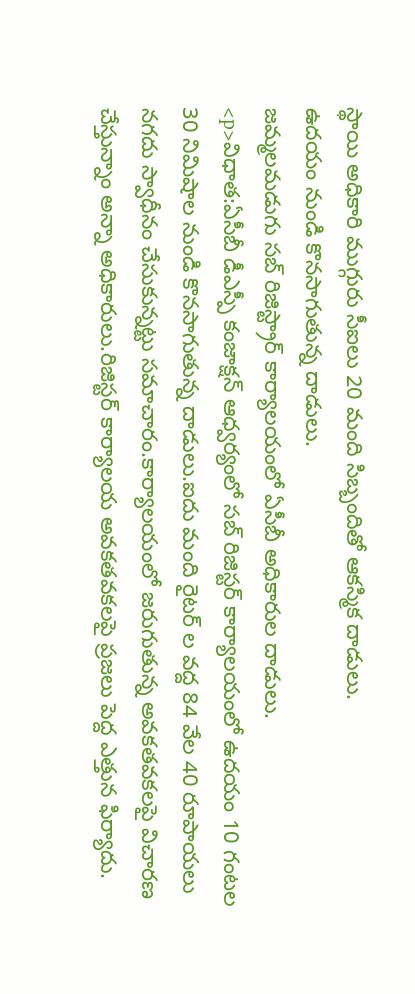స్థాయి అధికారి ముగ్గురు సీఐలు 20 మంది సిబ్బందితో ఆకస్మిక దాడులు.
ఉదయం నుండి కొనసాగుతున్న దాడులు.
జమ్మలమడుగు సబ్ రిజిస్ట్రార్ కార్యాలయంలో ఏసీబీ అధికారుల దాడులు.
<p>విధాత:ఏసీబీ డీఎస్పీ కంజాక్షన్ ఆధ్వర్యంలో సబ్ రిజిస్టర్ కార్యాలయంలో ఉదయం 10 గంటల 30 నిమిషాల నుండి కొనసాగుతున్న దాడులు.ఐదు మంది రైటర్ ల వద్ద 84 వేల 40 రూపాయలు నగదు స్వాధీనం చేసుకున్నట్టు సమాచారం.కార్యాలయంలో జరుగుతున్న అవకతవకలపై విచారణ చేస్తున్నాం అన్నా అధికారులు.రిజిస్టర్ కార్యాలయ అవకతవకలపై ప్రజలు పెద్ద ఎత్తున ఫిర్యాదు.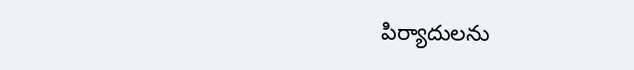పిర్యాదులను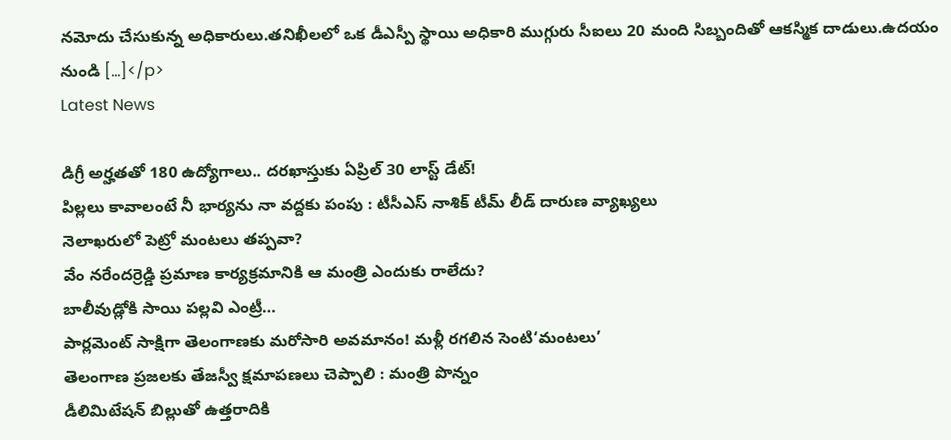నమోదు చేసుకున్న అధికారులు.తనిఖీలలో ఒక డీఎస్పీ స్థాయి అధికారి ముగ్గురు సీఐలు 20 మంది సిబ్బందితో ఆకస్మిక దాడులు.ఉదయం నుండి […]</p>
Latest News

డిగ్రీ అర్హతతో 180 ఉద్యోగాలు.. దరఖాస్తుకు ఏప్రిల్ 30 లాస్ట్ డేట్!
పిల్లలు కావాలంటే నీ భార్యను నా వద్దకు పంపు : టీసీఎస్ నాశిక్ టీమ్ లీడ్ దారుణ వ్యాఖ్యలు
నెలాఖరులో పెట్రో మంటలు తప్పవా?
వేం నరేందర్రెడ్డి ప్రమాణ కార్యక్రమానికి ఆ మంత్రి ఎందుకు రాలేదు?
బాలీవుడ్లోకి సాయి పల్లవి ఎంట్రీ…
పార్లమెంట్ సాక్షిగా తెలంగాణకు మరోసారి అవమానం! మళ్లీ రగలిన సెంటి‘మంటలు’
తెలంగాణ ప్రజలకు తేజస్వీ క్షమాపణలు చెప్పాలి : మంత్రి పొన్నం
డీలిమిటేషన్ బిల్లుతో ఉత్తరాదికి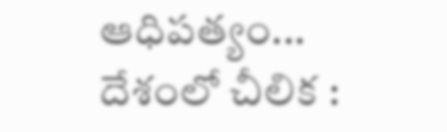ఆధిపత్యం... దేశంలో చీలిక :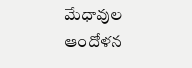మేధావుల ఆందోళన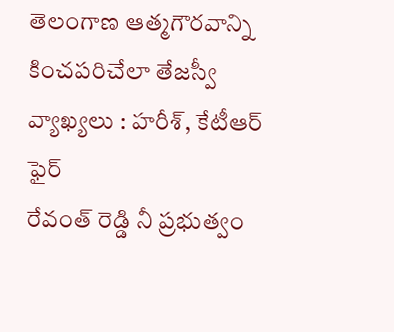తెలంగాణ ఆత్మగౌరవాన్ని కించపరిచేలా తేజస్వీ వ్యాఖ్యలు : హరీశ్, కేటీఆర్ ఫైర్
రేవంత్ రెడ్డి నీ ప్రభుత్వం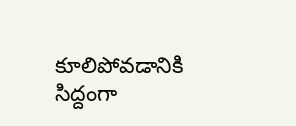కూలిపోవడానికి సిద్దంగా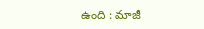ఉంది : మాజీ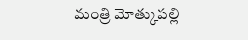మంత్రి మోత్కుపల్లి